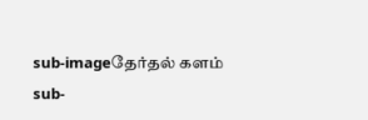sub-imageதேர்தல் களம்
sub-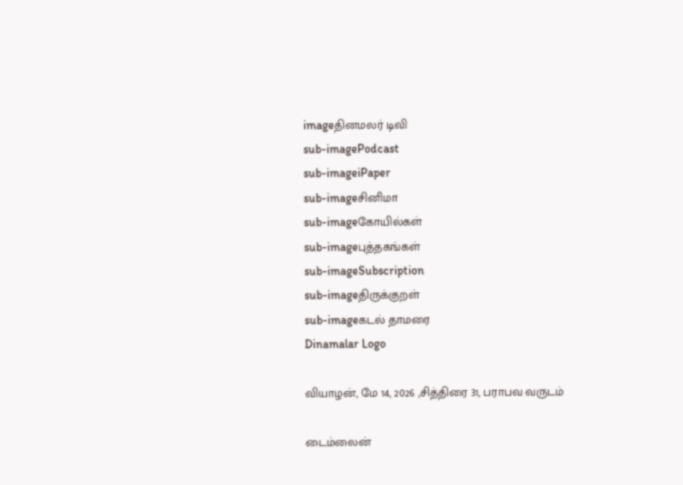imageதினமலர் டிவி
sub-imagePodcast
sub-imageiPaper
sub-imageசினிமா
sub-imageகோயில்கள்
sub-imageபுத்தகங்கள்
sub-imageSubscription
sub-imageதிருக்குறள்
sub-imageகடல் தாமரை
Dinamalar Logo

வியாழன், மே 14, 2026 ,சித்திரை 31, பராபவ வருடம்

டைம்லைன்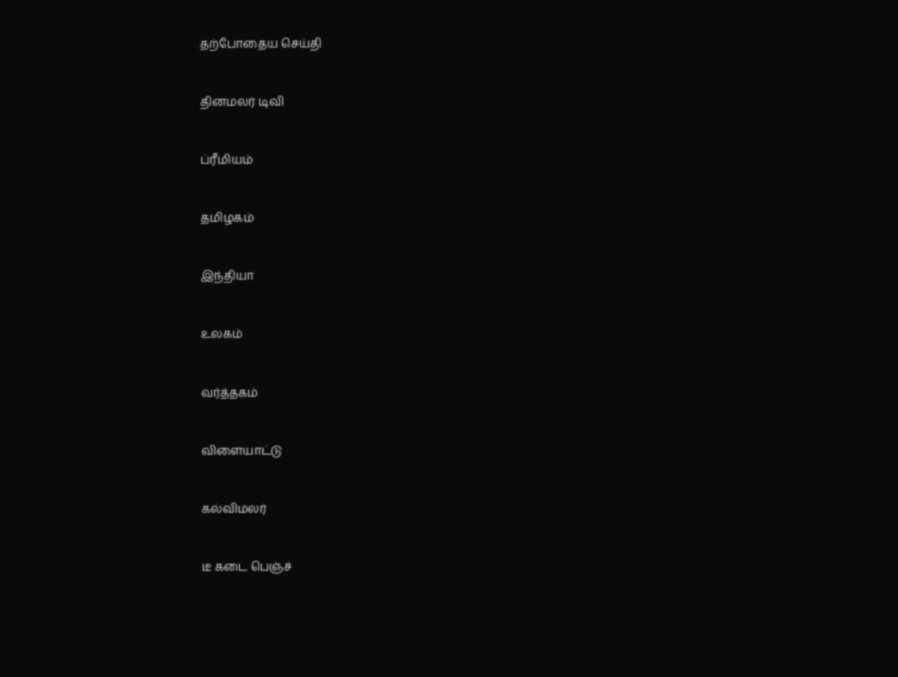தற்போதைய செய்தி


தினமலர் டிவி


ப்ரீமியம்


தமிழகம்


இந்தியா


உலகம்


வர்த்தகம்


விளையாட்டு


கல்விமலர்


டீ கடை பெஞ்ச்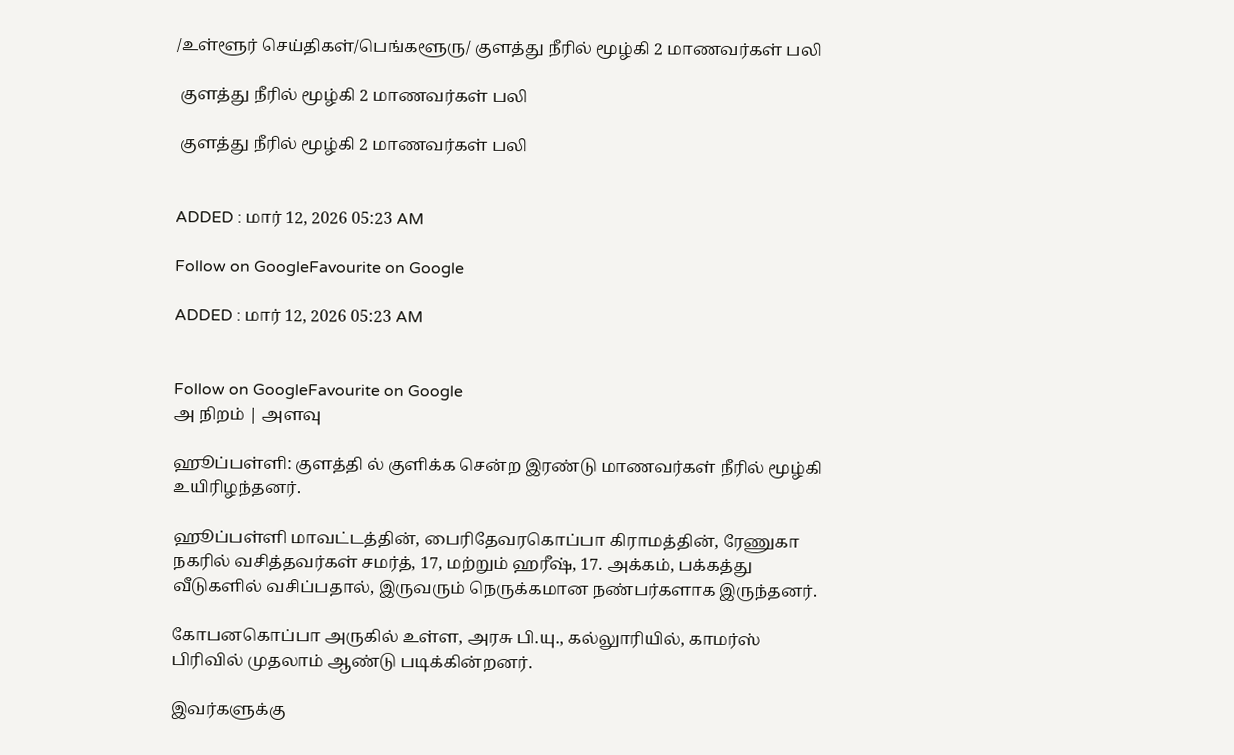/உள்ளூர் செய்திகள்/பெங்களூரு/ குளத்து நீரில் மூழ்கி 2 மாணவர்கள் பலி

 குளத்து நீரில் மூழ்கி 2 மாணவர்கள் பலி

 குளத்து நீரில் மூழ்கி 2 மாணவர்கள் பலி


ADDED : மார் 12, 2026 05:23 AM

Follow on GoogleFavourite on Google

ADDED : மார் 12, 2026 05:23 AM


Follow on GoogleFavourite on Google
அ நிறம் | அளவு

ஹூப்பள்ளி: குளத்தி ல் குளிக்க சென்ற இரண்டு மாணவர்கள் நீரில் மூழ்கி உயிரிழந்தனர்.

ஹூப்பள்ளி மாவட்டத்தின், பைரிதேவரகொப்பா கிராமத்தின், ரேணுகா நகரில் வசித்தவர்கள் சமர்த், 17, மற்றும் ஹரீஷ், 17. அக்கம், பக்கத்து வீடுகளில் வசிப்பதால், இருவரும் நெருக்கமான நண்பர்களாக இருந்தனர்.

கோபனகொப்பா அருகில் உள்ள, அரசு பி.யு., கல்லுாரியில், காமர்ஸ் பிரிவில் முதலாம் ஆண்டு படிக்கின்றனர்.

இவர்களுக்கு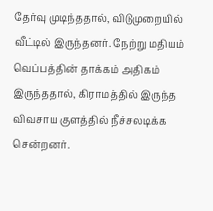தேர்வு முடிந்ததால், விடுமுறையில் வீட்டில் இருந்தனர். நேற்று மதியம் வெப்பத்தின் தாக்கம் அதிகம் இருந்ததால், கிராமத்தில் இருந்த விவசாய குளத்தில் நீச்சலடிக்க சென்றனர்.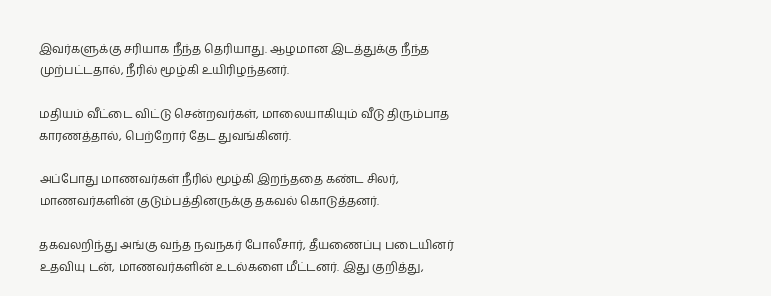இவர்களுக்கு சரியாக நீந்த தெரியாது. ஆழமான இடத்துக்கு நீந்த முற்பட்டதால், நீரில் மூழ்கி உயிரிழந்தனர்.

மதியம் வீட்டை விட்டு சென்றவர்கள், மாலையாகியும் வீடு திரும்பாத காரணத்தால், பெற்றோர் தேட துவங்கினர்.

அப்போது மாணவர்கள் நீரில் மூழ்கி இறந்ததை கண்ட சிலர், மாணவர்களின் குடும்பத்தினருக்கு தகவல் கொடுத்தனர்.

தகவலறிந்து அங்கு வந்த நவநகர் போலீசார், தீயணைப்பு படையினர் உதவியு டன், மாணவர்களின் உடல்களை மீட்டனர். இது குறித்து,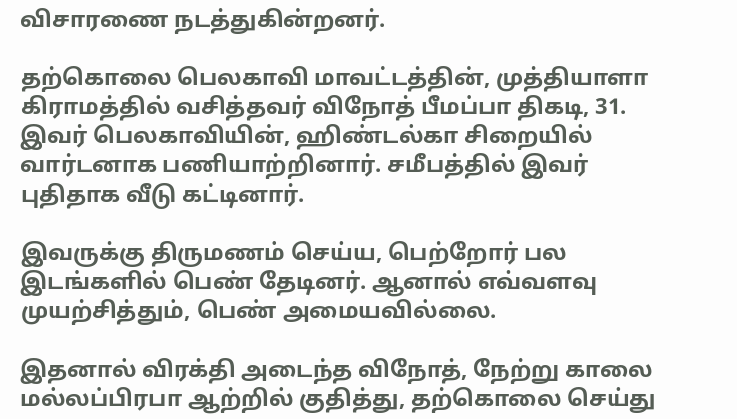விசாரணை நடத்துகின்றனர்.

தற்கொலை பெலகாவி மாவட்டத்தின், முத்தியாளா கிராமத்தில் வசித்தவர் விநோத் பீமப்பா திகடி, 31. இவர் பெலகாவியின், ஹிண்டல்கா சிறையில் வார்டனாக பணியாற்றினார். சமீபத்தில் இவர் புதிதாக வீடு கட்டினார்.

இவருக்கு திருமணம் செய்ய, பெற்றோர் பல இடங்களில் பெண் தேடினர். ஆனால் எவ்வளவு முயற்சித்தும், பெண் அமையவில்லை.

இதனால் விரக்தி அடைந்த விநோத், நேற்று காலை மல்லப்பிரபா ஆற்றில் குதித்து, தற்கொலை செய்து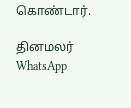கொண்டார்.

தினமலர் WhatsApp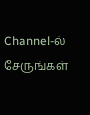Channel-ல் சேருங்கள்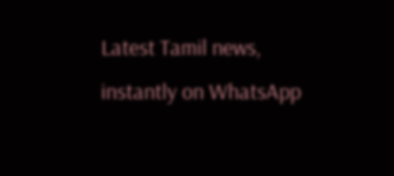Latest Tamil news, instantly on WhatsApp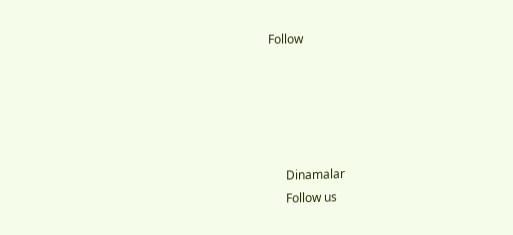Follow





      Dinamalar
      Follow us